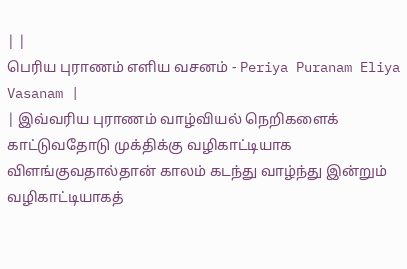| |
பெரிய புராணம் எளிய வசனம் - Periya Puranam Eliya Vasanam |
| இவ்வரிய புராணம் வாழ்வியல் நெறிகளைக் காட்டுவதோடு முக்திக்கு வழிகாட்டியாக விளங்குவதால்தான் காலம் கடந்து வாழ்ந்து இன்றும் வழிகாட்டியாகத்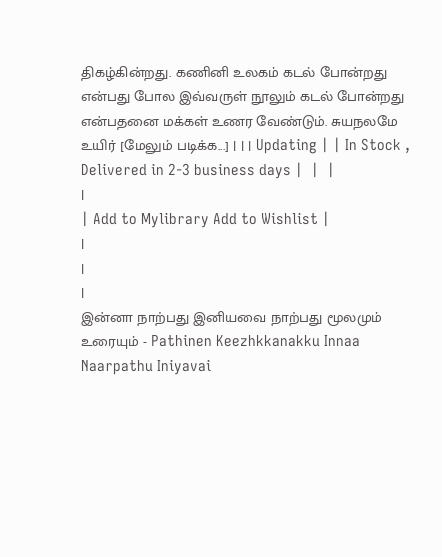திகழ்கின்றது. கணினி உலகம் கடல் போன்றது என்பது போல இவ்வருள் நூலும் கடல் போன்றது என்பதனை மக்கள் உணர வேண்டும். சுயநலமே உயிர் [மேலும் படிக்க...] | | | Updating | | In Stock , Delivered in 2-3 business days |  |  |
|
| Add to Mylibrary Add to Wishlist |
|
|
|
இன்னா நாற்பது இனியவை நாற்பது மூலமும் உரையும் - Pathinen Keezhkkanakku Innaa Naarpathu Iniyavai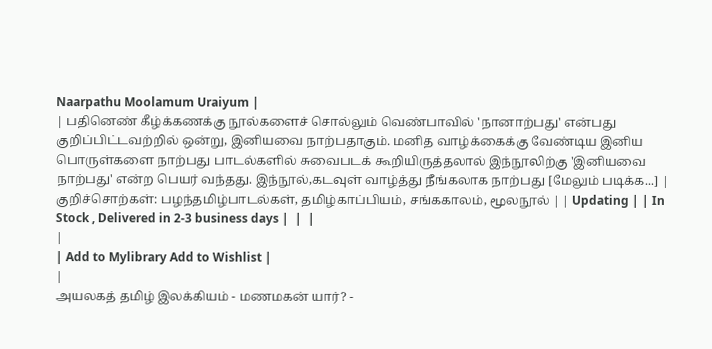Naarpathu Moolamum Uraiyum |
| பதினெண் கீழ்க்கணக்கு நூல்களைச் சொல்லும் வெண்பாவில் 'நானாற்பது' என்பது குறிப்பிட்டவற்றில் ஒன்று, இனியவை நாற்பதாகும். மனித வாழ்க்கைக்கு வேண்டிய இனிய பொருள்களை நாற்பது பாடல்களில் சுவைபடக் கூறியிருத்தலால் இந்நூலிற்கு 'இனியவை நாற்பது' என்ற பெயர் வந்தது. இந்நூல்,கடவுள் வாழ்த்து நீங்கலாக நாற்பது [மேலும் படிக்க...] | குறிச்சொற்கள்: பழந்தமிழ்பாடல்கள், தமிழ்காப்பியம், சங்ககாலம், மூலநூல் | | Updating | | In Stock , Delivered in 2-3 business days |  |  |
|
| Add to Mylibrary Add to Wishlist |
|
அயலகத் தமிழ் இலக்கியம் - மணமகன் யார்? -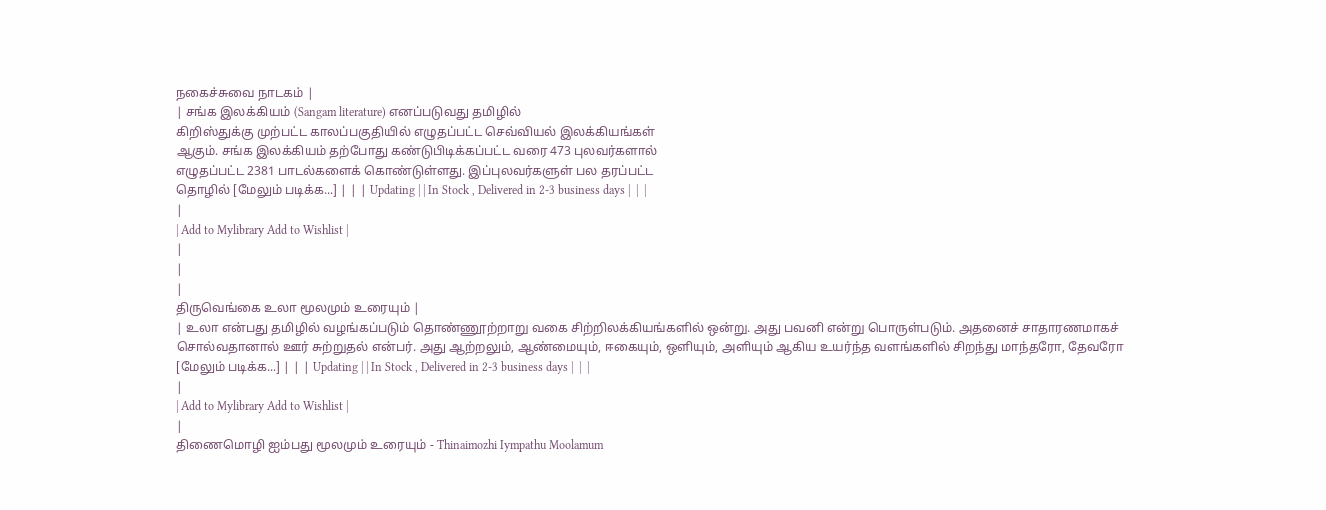நகைச்சுவை நாடகம் |
| சங்க இலக்கியம் (Sangam literature) எனப்படுவது தமிழில்
கிறிஸ்துக்கு முற்பட்ட காலப்பகுதியில் எழுதப்பட்ட செவ்வியல் இலக்கியங்கள்
ஆகும். சங்க இலக்கியம் தற்போது கண்டுபிடிக்கப்பட்ட வரை 473 புலவர்களால்
எழுதப்பட்ட 2381 பாடல்களைக் கொண்டுள்ளது. இப்புலவர்களுள் பல தரப்பட்ட
தொழில் [மேலும் படிக்க...] | | | Updating | | In Stock , Delivered in 2-3 business days |  |  |
|
| Add to Mylibrary Add to Wishlist |
|
|
|
திருவெங்கை உலா மூலமும் உரையும் |
| உலா என்பது தமிழில் வழங்கப்படும் தொண்ணூற்றாறு வகை சிற்றிலக்கியங்களில் ஒன்று. அது பவனி என்று பொருள்படும். அதனைச் சாதாரணமாகச் சொல்வதானால் ஊர் சுற்றுதல் என்பர். அது ஆற்றலும், ஆண்மையும், ஈகையும், ஒளியும், அளியும் ஆகிய உயர்ந்த வளங்களில் சிறந்து மாந்தரோ, தேவரோ [மேலும் படிக்க...] | | | Updating | | In Stock , Delivered in 2-3 business days |  |  |
|
| Add to Mylibrary Add to Wishlist |
|
திணைமொழி ஐம்பது மூலமும் உரையும் - Thinaimozhi Iympathu Moolamum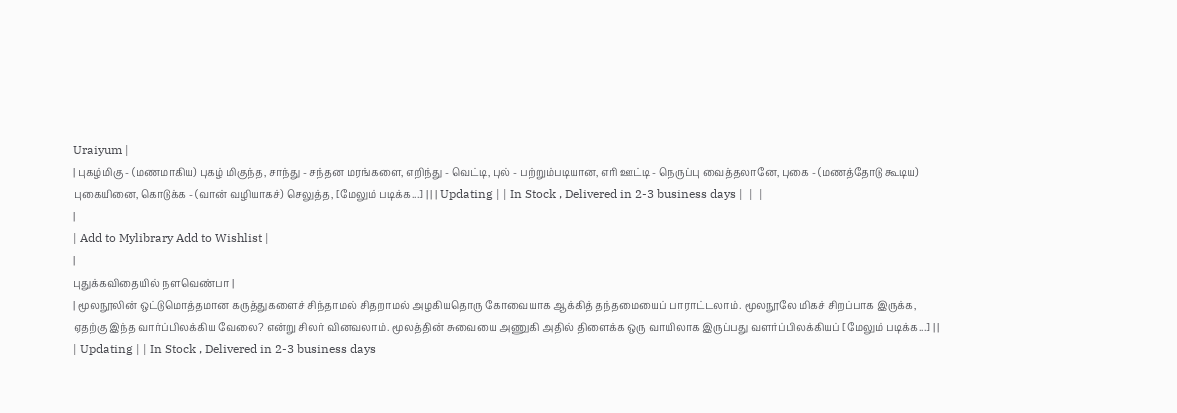Uraiyum |
| புகழ்மிகு - (மணமாகிய) புகழ் மிகுந்த, சாந்து - சந்தன மரங்களை, எறிந்து - வெட்டி, புல் - பற்றும்படியான, எரி ஊட்டி - நெருப்பு வைத்தலானே, புகை - (மணத்தோடு கூடிய) புகையினை, கொடுக்க - (வான் வழியாகச்) செலுத்த, [மேலும் படிக்க...] | | | Updating | | In Stock , Delivered in 2-3 business days |  |  |
|
| Add to Mylibrary Add to Wishlist |
|
புதுக்கவிதையில் நளவெண்பா |
| மூலநூலின் ஒட்டுமொத்தமான கருத்துகளைச் சிந்தாமல் சிதறாமல் அழகியதொரு கோவையாக ஆக்கித் தந்தமையைப் பாராட்டலாம். மூலநூலே மிகச் சிறப்பாக இருக்க, ஏதற்கு இந்த வார்ப்பிலக்கிய வேலை? என்று சிலர் வினவலாம். மூலத்தின் சுவையை அணுகி அதில் திளைக்க ஒரு வாயிலாக இருப்பது வளர்ப்பிலக்கியப் [மேலும் படிக்க...] | | | Updating | | In Stock , Delivered in 2-3 business days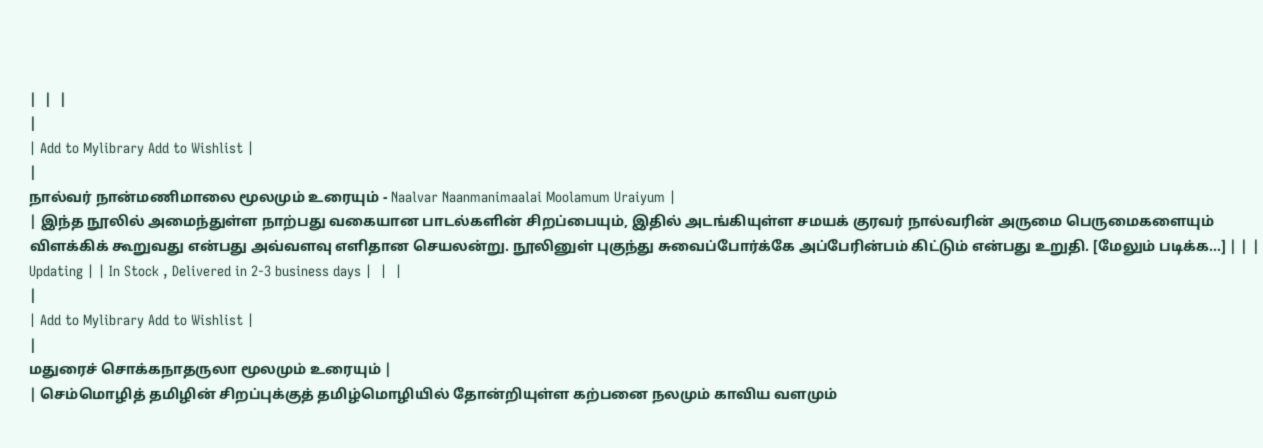|  |  |
|
| Add to Mylibrary Add to Wishlist |
|
நால்வர் நான்மணிமாலை மூலமும் உரையும் - Naalvar Naanmanimaalai Moolamum Uraiyum |
| இந்த நூலில் அமைந்துள்ள நாற்பது வகையான பாடல்களின் சிறப்பையும், இதில் அடங்கியுள்ள சமயக் குரவர் நால்வரின் அருமை பெருமைகளையும் விளக்கிக் கூறுவது என்பது அவ்வளவு எளிதான செயலன்று. நூலினுள் புகுந்து சுவைப்போர்க்கே அப்பேரின்பம் கிட்டும் என்பது உறுதி. [மேலும் படிக்க...] | | | Updating | | In Stock , Delivered in 2-3 business days |  |  |
|
| Add to Mylibrary Add to Wishlist |
|
மதுரைச் சொக்கநாதருலா மூலமும் உரையும் |
| செம்மொழித் தமிழின் சிறப்புக்குத் தமிழ்மொழியில் தோன்றியுள்ள கற்பனை நலமும் காவிய வளமும்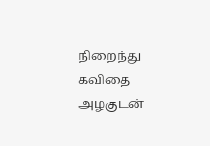நிறைந்து கவிதை அழகுடன்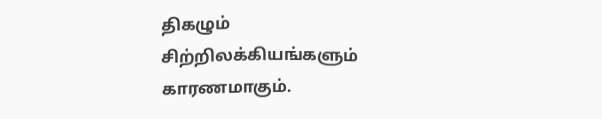திகழும் சிற்றிலக்கியங்களும் காரணமாகும்.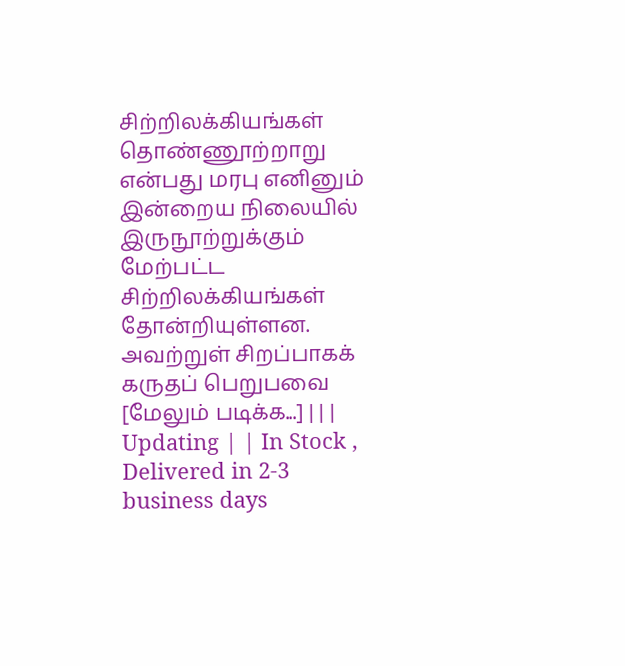சிற்றிலக்கியங்கள் தொண்ணூற்றாறு என்பது மரபு எனினும் இன்றைய நிலையில் இருநூற்றுக்கும் மேற்பட்ட சிற்றிலக்கியங்கள் தோன்றியுள்ளன. அவற்றுள் சிறப்பாகக் கருதப் பெறுபவை [மேலும் படிக்க...] | | | Updating | | In Stock , Delivered in 2-3 business days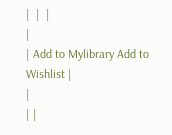|  |  |
|
| Add to Mylibrary Add to Wishlist |
|
| |